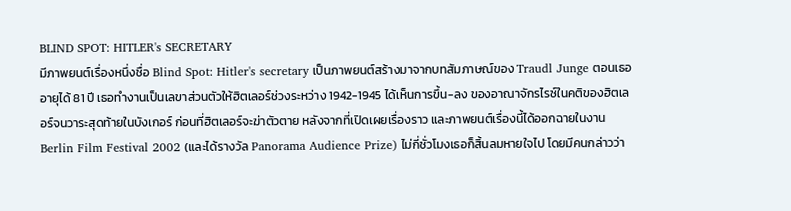BLIND SPOT: HITLER's SECRETARY
มีภาพยนต์เรื่องหนึ่งชื่อ Blind Spot: Hitler's secretary เป็นภาพยนต์สร้างมาจากบทสัมภาษณ์ของ Traudl Junge ตอนเธออายุได้ 81 ปี เธอทำงานเป็นเลขาส่วนตัวให้ฮิตเลอร์ช่วงระหว่าง 1942-1945 ได้เห็นการขึ้น-ลง ของอาณาจักรไรซ์ในคติของฮิตเลอร์จนวาระสุดท้ายในบังเกอร์ ก่อนที่ฮิตเลอร์จะฆ่าตัวตาย หลังจากที่เปิดเผยเรื่องราว และภาพยนต์เรื่องนี้ได้ออกฉายในงาน Berlin Film Festival 2002 (และได้รางวัล Panorama Audience Prize) ไม่กี่ชั่วโมงเธอก็สิ้นลมหายใจไป โดยมีคนกล่าวว่า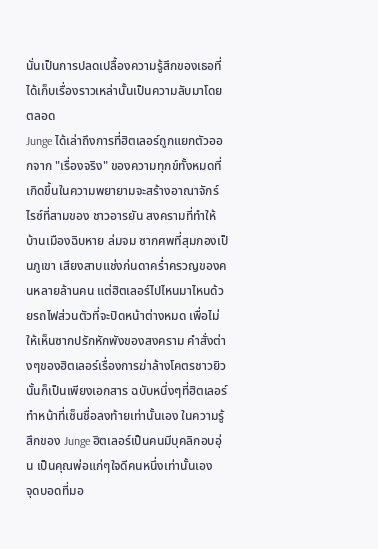นั่นเป็นการปลดเปลื้องความรู้สึกของเธอที่ได้เก็บเรื่องราวเหล่านั้นเป็นความลับมาโดยตลอด
Junge ได้เล่าถึงการที่ฮิตเลอร์ถูกแยกตัวออกจาก "เรื่องจริง" ของความทุกข์ทั้งหมดที่เกิดขึ้นในความพยายามจะสร้างอาณาจักร์ไรซ์ที่สามของ ชาวอารยัน สงครามที่ทำให้บ้านเมืองฉิบหาย ล่มจม ซากศพที่สุมกองเป็นภูเขา เสียงสาบแช่งก่นดาคร่ำครวญของคนหลายล้านคน แต่ฮิตเลอร์ไปไหนมาไหนด้วยรถไฟส่วนตัวที่จะปิดหน้าต่างหมด เพื่อไม่ให้เห็นซากปรักหักพังของสงคราม คำสั่งต่างๆของฮิตเลอร์เรื่องการฆ่าล้างโคตรชาวยิวนั้นก็เป็นเพียงเอกสาร ฉบับหนึ่งๆที่ฮิตเลอร์ทำหน้าที่เซ็นชื่อลงท้ายเท่านั้นเอง ในความรู้สึกของ Junge ฮิตเลอร์เป็นคนมีบุคลิกอบอุ่น เป็นคุณพ่อแก่ๆใจดีคนหนึ่งเท่านั้นเอง
จุดบอดที่มอ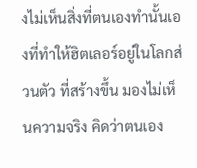งไม่เห็นสิ่งที่ตนเองทำนั้นเองที่ทำให้ฮิตเลอร์อยู่ในโลกส่วนตัว ที่สร้างขึ้น มองไม่เห็นความจริง คิดว่าตนเอง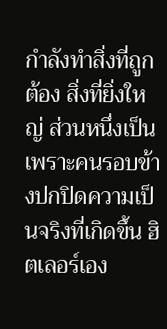กำลังทำสิ่งที่ถูกต้อง สิ่งที่ยิ่งใหญ่ ส่วนหนึ่งเป็นเพราะคนรอบข้างปกปิดความเป็นจริงที่เกิดขึ้น ฮิตเลอร์เอง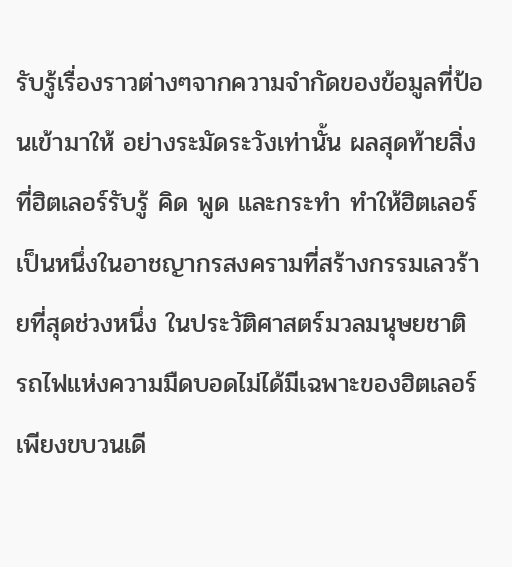รับรู้เรื่องราวต่างๆจากความจำกัดของข้อมูลที่ป้อนเข้ามาให้ อย่างระมัดระวังเท่านั้น ผลสุดท้ายสิ่งที่ฮิตเลอร์รับรู้ คิด พูด และกระทำ ทำให้ฮิตเลอร์เป็นหนึ่งในอาชญากรสงครามที่สร้างกรรมเลวร้ายที่สุดช่วงหนึ่ง ในประวัติศาสตร์มวลมนุษยชาติ
รถไฟแห่งความมืดบอดไม่ได้มีเฉพาะของฮิตเลอร์เพียงขบวนเดี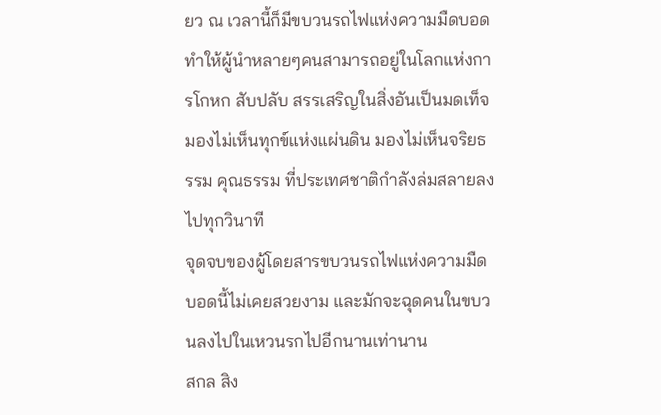ยว ณ เวลานี้ก็มีขบวนรถไฟแห่งความมืดบอด ทำให้ผู้นำหลายๆคนสามารถอยู่ในโลกแห่งการโกหก สับปลับ สรรเสริญในสิ่งอันเป็นมดเท็จ มองไม่เห็นทุกข์แห่งแผ่นดิน มองไม่เห็นจริยธรรม คุณธรรม ที่ประเทศชาติกำลังล่มสลายลงไปทุกวินาที
จุดจบของผู้โดยสารขบวนรถไฟแห่งความมืดบอดนี้ไม่เคยสวยงาม และมักจะฉุดคนในขบวนลงไปในเหวนรกไปอีกนานเท่านาน
สกล สิง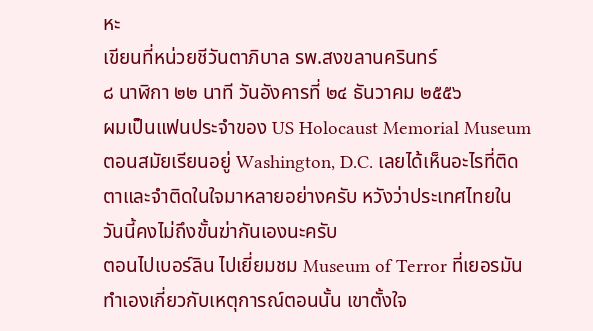หะ
เขียนที่หน่วยชีวันตาภิบาล รพ.สงขลานครินทร์
๘ นาฬิกา ๒๒ นาที วันอังคารที่ ๒๔ ธันวาคม ๒๕๕๖
ผมเป็นแฟนประจำของ US Holocaust Memorial Museum ตอนสมัยเรียนอยู่ Washington, D.C. เลยได้เห็นอะไรที่ติดตาและจำติดในใจมาหลายอย่างครับ หวังว่าประเทศไทยในวันนี้คงไม่ถึงขั้นฆ่ากันเองนะครับ
ตอนไปเบอร์ลิน ไปเยี่ยมชม Museum of Terror ที่เยอรมันทำเองเกี่ยวกับเหตุการณ์ตอนนั้น เขาตั้งใจ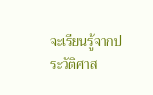จะเรียนรู้จากประวัติศาส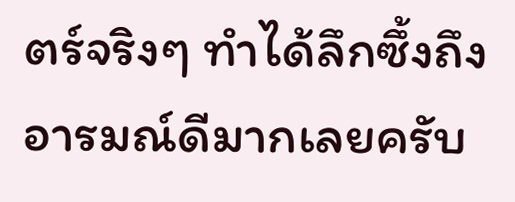ตร์จริงๆ ทำได้ลึกซึ้งถึงอารมณ์ดีมากเลยครับ